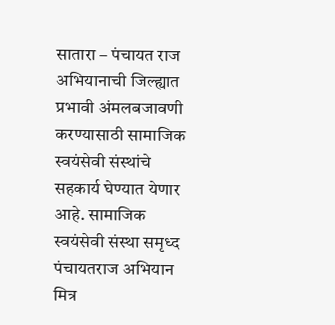सातारा – पंचायत राज अभियानाची जिल्ह्यात प्रभावी अंमलबजावणी करण्यासाठी सामाजिक स्वयंसेवी संस्थांचे सहकार्य घेण्यात येणार आहे. सामाजिक स्वयंसेवी संस्था समृध्द पंचायतराज अभियान मित्र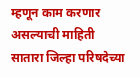म्हणून काम करणार असल्याची माहिती सातारा जिल्हा परिषदेच्या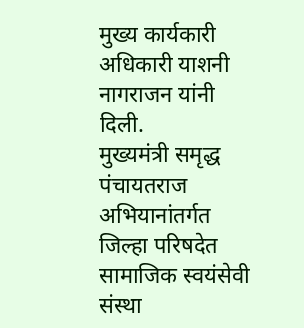मुख्य कार्यकारी अधिकारी याशनी नागराजन यांनी दिली.
मुख्यमंत्री समृद्ध पंचायतराज अभियानांतर्गत जिल्हा परिषदेत सामाजिक स्वयंसेवी संस्था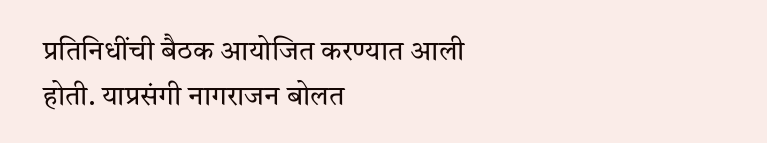प्रतिनिधींची बैठक आयोजित करण्यात आली होती. याप्रसंगी नागराजन बोलत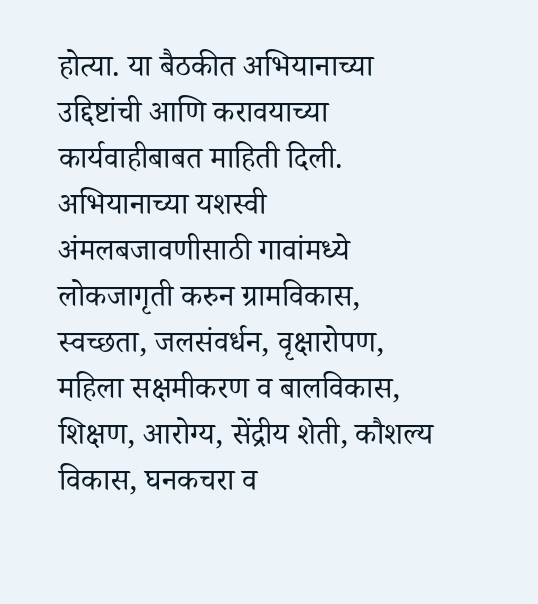होत्या. या बैठकीत अभियानाच्या उद्दिष्टांची आणि करावयाच्या कार्यवाहीबाबत माहिती दिली. अभियानाच्या यशस्वी अंमलबजावणीसाठी गावांमध्ये लोकजागृती करुन ग्रामविकास, स्वच्छता, जलसंवर्धन, वृक्षारोपण, महिला सक्षमीकरण व बालविकास, शिक्षण, आरोग्य, सेंद्रीय शेती, कौशल्य विकास, घनकचरा व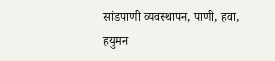सांडपाणी व्यवस्थापन, पाणी, हवा, हयुमन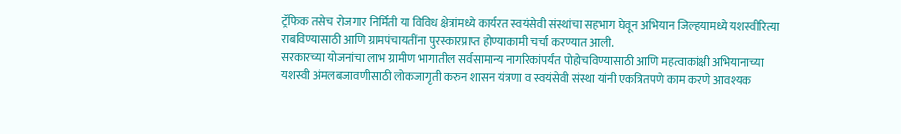ट्रॅफिक तसेच रोजगार निर्मिती या विविध क्षेत्रांमध्ये कार्यरत स्वयंसेवी संस्थांचा सहभाग घेवून अभियान जिल्हयामध्ये यशस्वीरित्या राबविण्यासाठी आणि ग्रामपंचायतींना पुरस्कारप्राप्त होण्याकामी चर्चा करण्यात आली.
सरकारच्या योजनांचा लाभ ग्रामीण भागातील सर्वसामान्य नागरिकांपर्यंत पोहोचविण्यासाठी आणि महत्वाकांक्षी अभियानाच्या यशस्वी अंमलबजावणीसाठी लोकजागृती करुन शासन यंत्रणा व स्वयंसेवी संस्था यांनी एकत्रितपणे काम करणे आवश्यक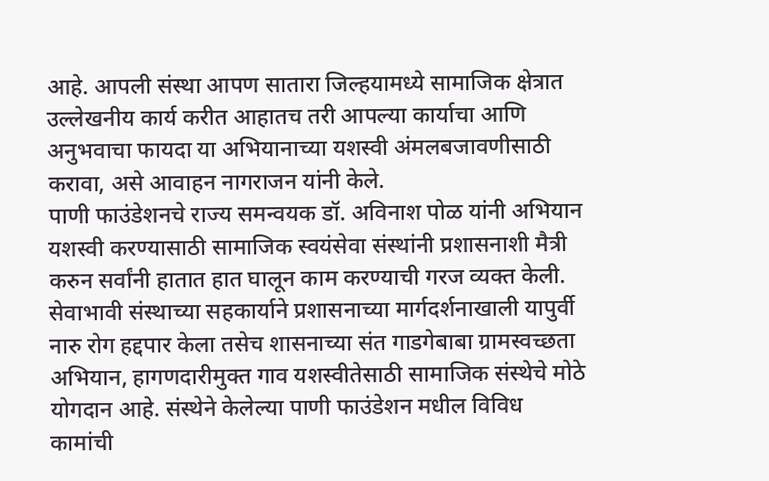आहे. आपली संस्था आपण सातारा जिल्हयामध्ये सामाजिक क्षेत्रात उल्लेखनीय कार्य करीत आहातच तरी आपल्या कार्याचा आणि अनुभवाचा फायदा या अभियानाच्या यशस्वी अंमलबजावणीसाठी करावा, असे आवाहन नागराजन यांनी केले.
पाणी फाउंडेशनचे राज्य समन्वयक डॉ. अविनाश पोळ यांनी अभियान यशस्वी करण्यासाठी सामाजिक स्वयंसेवा संस्थांनी प्रशासनाशी मैत्री करुन सर्वांनी हातात हात घालून काम करण्याची गरज व्यक्त केली. सेवाभावी संस्थाच्या सहकार्याने प्रशासनाच्या मार्गदर्शनाखाली यापुर्वी नारु रोग हद्दपार केला तसेच शासनाच्या संत गाडगेबाबा ग्रामस्वच्छता अभियान, हागणदारीमुक्त गाव यशस्वीतेसाठी सामाजिक संस्थेचे मोठे योगदान आहे. संस्थेने केलेल्या पाणी फाउंडेशन मधील विविध कामांची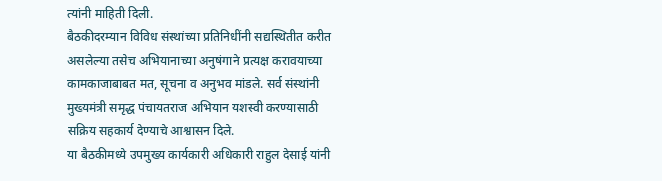त्यांनी माहिती दिली.
बैठकीदरम्यान विविध संस्थांच्या प्रतिनिधींनी सद्यस्थितीत करीत असलेल्या तसेच अभियानाच्या अनुषंगाने प्रत्यक्ष करावयाच्या कामकाजाबाबत मत, सूचना व अनुभव मांडले. सर्व संस्थांनी मुख्यमंत्री समृद्ध पंचायतराज अभियान यशस्वी करण्यासाठी सक्रिय सहकार्य देण्याचे आश्वासन दिले.
या बैठकीमध्ये उपमुख्य कार्यकारी अधिकारी राहुल देसाई यांनी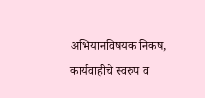अभियानविषयक निकष, कार्यवाहीचे स्वरुप व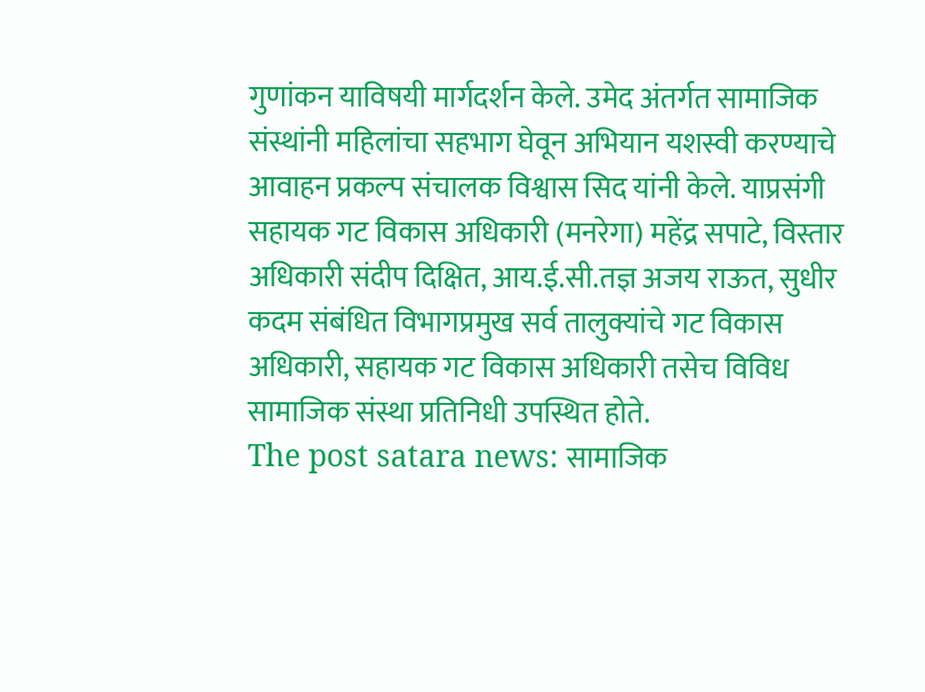गुणांकन याविषयी मार्गदर्शन केले. उमेद अंतर्गत सामाजिक संस्थांनी महिलांचा सहभाग घेवून अभियान यशस्वी करण्याचे आवाहन प्रकल्प संचालक विश्वास सिद यांनी केले. याप्रसंगी सहायक गट विकास अधिकारी (मनरेगा) महेंद्र सपाटे, विस्तार अधिकारी संदीप दिक्षित, आय.ई.सी.तज्ञ अजय राऊत, सुधीर कदम संबंधित विभागप्रमुख सर्व तालुक्यांचे गट विकास अधिकारी, सहायक गट विकास अधिकारी तसेच विविध सामाजिक संस्था प्रतिनिधी उपस्थित होते.
The post satara news: सामाजिक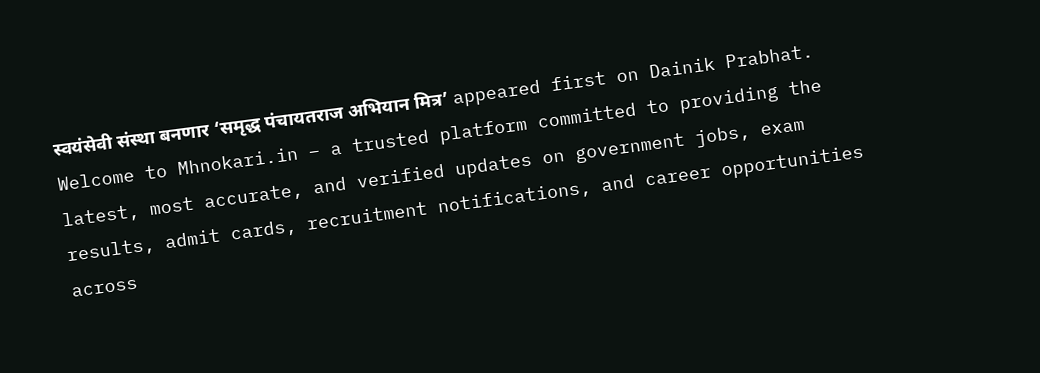स्वयंसेवी संस्था बनणार ‘समृद्ध पंचायतराज अभियान मित्र’ appeared first on Dainik Prabhat.
Welcome to Mhnokari.in – a trusted platform committed to providing the latest, most accurate, and verified updates on government jobs, exam results, admit cards, recruitment notifications, and career opportunities across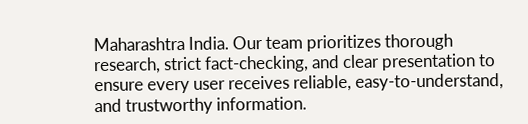Maharashtra India. Our team prioritizes thorough research, strict fact-checking, and clear presentation to ensure every user receives reliable, easy-to-understand, and trustworthy information.